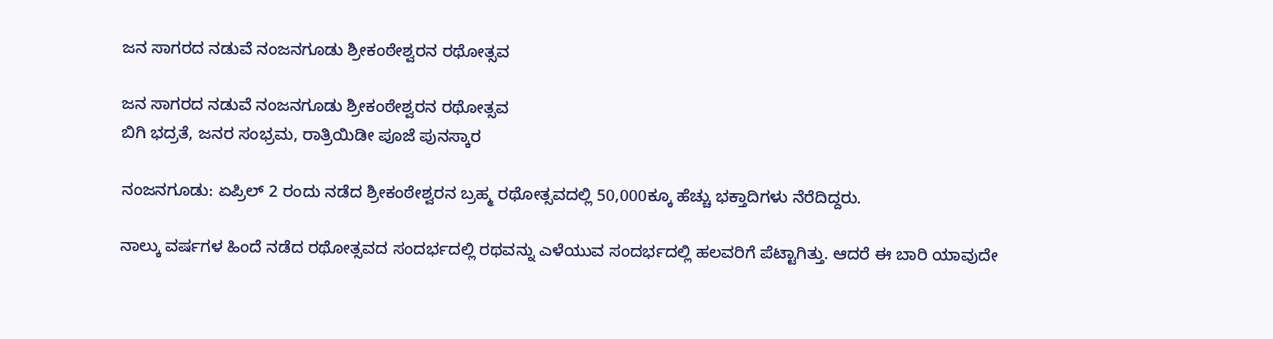ಜನ ಸಾಗರದ ನಡುವೆ ನಂಜನಗೂಡು ಶ್ರೀಕಂಠೇಶ್ವರನ ರಥೋತ್ಸವ

ಜನ ಸಾಗರದ ನಡುವೆ ನಂಜನಗೂಡು ಶ್ರೀಕಂಠೇಶ್ವರನ ರಥೋತ್ಸವ
ಬಿಗಿ ಭದ್ರತೆ, ಜನರ ಸಂಭ್ರಮ, ರಾತ್ರಿಯಿಡೀ ಪೂಜೆ ಪುನಸ್ಕಾರ

ನಂಜನಗೂಡು: ಏಪ್ರಿಲ್‌ 2 ರಂದು ನಡೆದ ಶ್ರೀಕಂಠೇಶ್ವರನ ಬ್ರಹ್ಮ ರಥೋತ್ಸವದಲ್ಲಿ 50,000ಕ್ಕೂ ಹೆಚ್ಚು ಭಕ್ತಾದಿಗಳು ನೆರೆದಿದ್ದರು.

ನಾಲ್ಕು ವರ್ಷಗಳ ಹಿಂದೆ ನಡೆದ ರಥೋತ್ಸವದ ಸಂದರ್ಭದಲ್ಲಿ ರಥವನ್ನು ಎಳೆಯುವ ಸಂದರ್ಭದಲ್ಲಿ ಹಲವರಿಗೆ ಪೆಟ್ಟಾಗಿತ್ತು. ಆದರೆ ಈ ಬಾರಿ ಯಾವುದೇ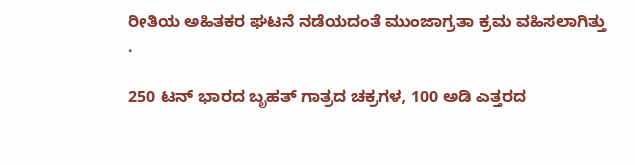ರೀತಿಯ ಅಹಿತಕರ ಘಟನೆ ನಡೆಯದಂತೆ ಮುಂಜಾಗ್ರತಾ ಕ್ರಮ ವಹಿಸಲಾಗಿತ್ತು .

250 ಟನ್‌ ಭಾರದ ಬೃಹತ್‌ ಗಾತ್ರದ ಚಕ್ರಗಳ, 100 ಅಡಿ ಎತ್ತರದ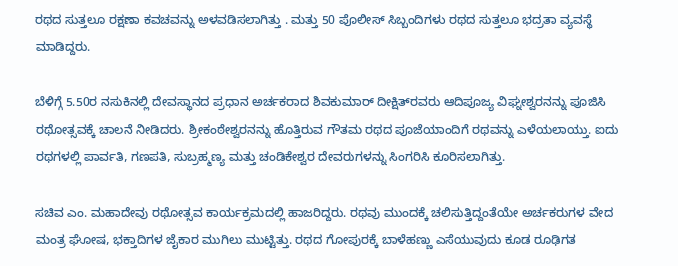ರಥದ ಸುತ್ತಲೂ ರಕ್ಷಣಾ ಕವಚವನ್ನು ಅಳವಡಿಸಲಾಗಿತ್ತು . ಮತ್ತು 50 ಪೊಲೀಸ್‌ ಸಿಬ್ಬಂದಿಗಳು ರಥದ ಸುತ್ತಲೂ ಭದ್ರತಾ ವ್ಯವಸ್ಥೆ ಮಾಡಿದ್ದರು.

ಬೆಳಿಗ್ಗೆ 5.50ರ ನಸುಕಿನಲ್ಲಿ ದೇವಸ್ಥಾನದ ಪ್ರಧಾನ ಅರ್ಚಕರಾದ ಶಿವಕುಮಾರ್‌ ದೀಕ್ಷಿತ್‌ರವರು ಆದಿಪೂಜ್ಯ ವಿಘ್ನೕಶ್ವರನನ್ನು ಪೂಜಿಸಿ ರಥೋತ್ಸವಕ್ಕೆ ಚಾಲನೆ ನೀಡಿದರು. ಶ್ರೀಕಂಠೇಶ್ವರನನ್ನು ಹೊತ್ತಿರುವ ಗೌತಮ ರಥದ ಪೂಜೆಯಾಂದಿಗೆ ರಥವನ್ನು ಎಳೆಯಲಾಯ್ತು. ಐದು ರಥಗಳಲ್ಲಿ ಪಾರ್ವತಿ, ಗಣಪತಿ, ಸುಬ್ರಹ್ಮಣ್ಯ ಮತ್ತು ಚಂಡಿಕೇಶ್ವರ ದೇವರುಗಳನ್ನು ಸಿಂಗರಿಸಿ ಕೂರಿಸಲಾಗಿತ್ತು.

ಸಚಿವ ಎಂ. ಮಹಾದೇವು ರಥೋತ್ಸವ ಕಾರ್ಯಕ್ರಮದಲ್ಲಿ ಹಾಜರಿದ್ದರು. ರಥವು ಮುಂದಕ್ಕೆ ಚಲಿಸುತ್ತಿದ್ದಂತೆಯೇ ಅರ್ಚಕರುಗಳ ವೇದ ಮಂತ್ರ ಘೋಷ, ಭಕ್ತಾದಿಗಳ ಜೈಕಾರ ಮುಗಿಲು ಮುಟ್ಟಿತ್ತು. ರಥದ ಗೋಪುರಕ್ಕೆ ಬಾಳೆಹಣ್ಣು ಎಸೆಯುವುದು ಕೂಡ ರೂಢಿಗತ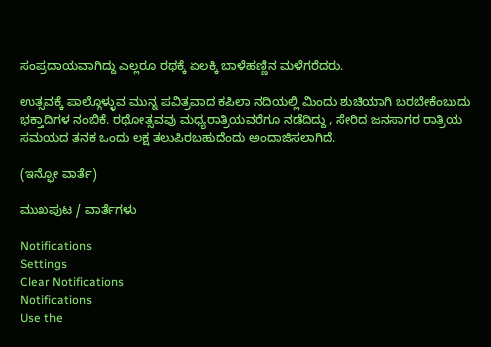ಸಂಪ್ರದಾಯವಾಗಿದ್ದು ಎಲ್ಲರೂ ರಥಕ್ಕೆ ಏಲಕ್ಕಿ ಬಾಳೆಹಣ್ಣಿನ ಮಳೆಗರೆದರು.

ಉತ್ಸವಕ್ಕೆ ಪಾಲ್ಗೊಳ್ಳುವ ಮುನ್ನ ಪವಿತ್ರವಾದ ಕಪಿಲಾ ನದಿಯಲ್ಲಿ ಮಿಂದು ಶುಚಿಯಾಗಿ ಬರಬೇಕೆಂಬುದು ಭಕ್ತಾದಿಗಳ ನಂಬಿಕೆ. ರಥೋತ್ಸವವು ಮಧ್ಯರಾತ್ರಿಯವರೆಗೂ ನಡೆದಿದ್ದು , ಸೇರಿದ ಜನಸಾಗರ ರಾತ್ರಿಯ ಸಮಯದ ತನಕ ಒಂದು ಲಕ್ಷ ತಲುಪಿರಬಹುದೆಂದು ಅಂದಾಜಿಸಲಾಗಿದೆ.

(ಇನ್ಫೋ ವಾರ್ತೆ)

ಮುಖಪುಟ / ವಾರ್ತೆಗಳು

Notifications
Settings
Clear Notifications
Notifications
Use the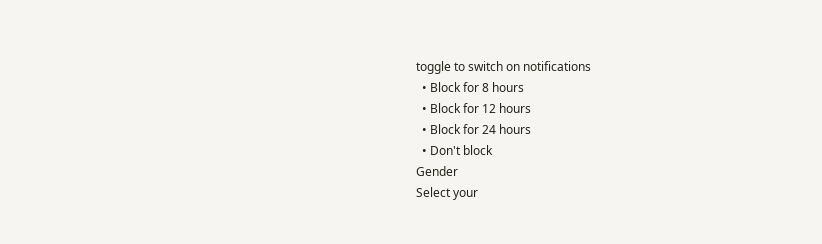toggle to switch on notifications
  • Block for 8 hours
  • Block for 12 hours
  • Block for 24 hours
  • Don't block
Gender
Select your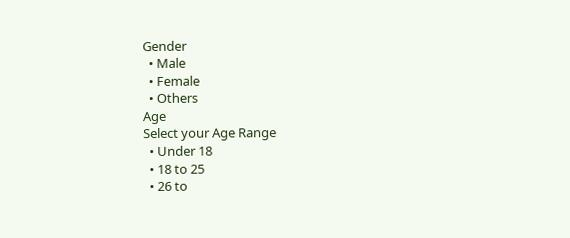Gender
  • Male
  • Female
  • Others
Age
Select your Age Range
  • Under 18
  • 18 to 25
  • 26 to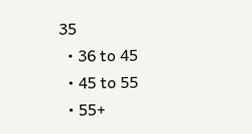35
  • 36 to 45
  • 45 to 55
  • 55+